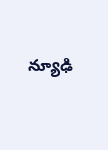న్యూఢి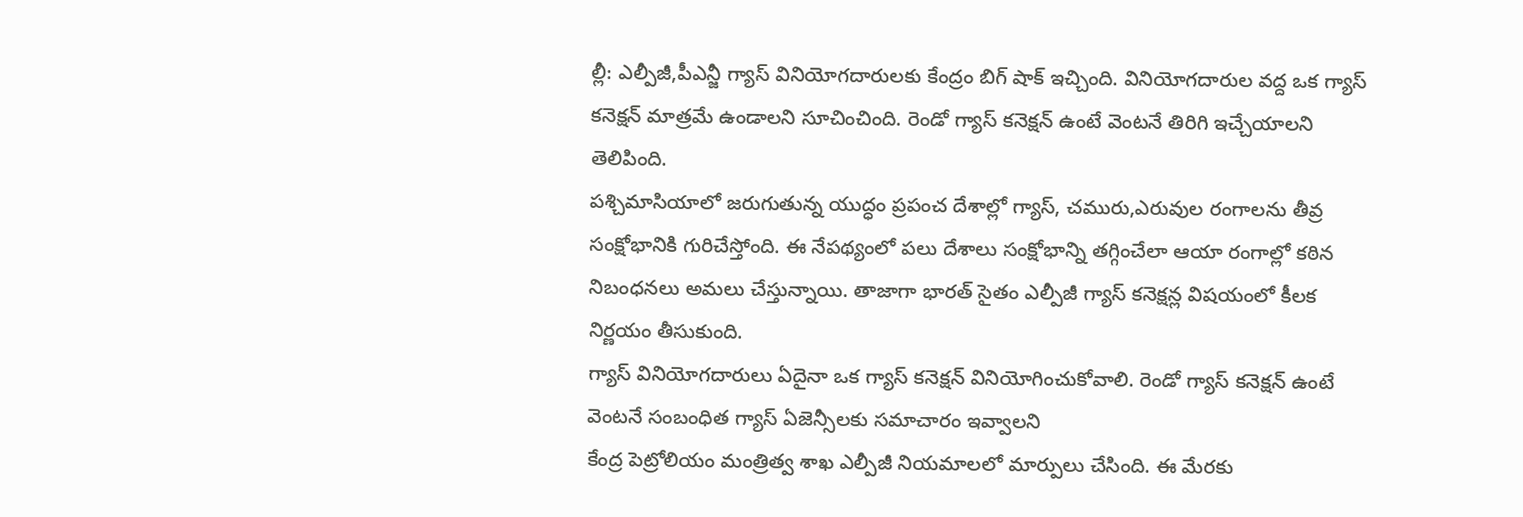ల్లీ: ఎల్పీజీ,పీఎన్జీ గ్యాస్ వినియోగదారులకు కేంద్రం బిగ్ షాక్ ఇచ్చింది. వినియోగదారుల వద్ద ఒక గ్యాస్ కనెక్షన్ మాత్రమే ఉండాలని సూచించింది. రెండో గ్యాస్ కనెక్షన్ ఉంటే వెంటనే తిరిగి ఇచ్చేయాలని తెలిపింది.
పశ్చిమాసియాలో జరుగుతున్న యుద్ధం ప్రపంచ దేశాల్లో గ్యాస్, చమురు,ఎరువుల రంగాలను తీవ్ర సంక్షోభానికి గురిచేస్తోంది. ఈ నేపథ్యంలో పలు దేశాలు సంక్షోభాన్ని తగ్గించేలా ఆయా రంగాల్లో కఠిన నిబంధనలు అమలు చేస్తున్నాయి. తాజాగా భారత్ సైతం ఎల్పీజీ గ్యాస్ కనెక్షన్ల విషయంలో కీలక నిర్ణయం తీసుకుంది.
గ్యాస్ వినియోగదారులు ఏదైనా ఒక గ్యాస్ కనెక్షన్ వినియోగించుకోవాలి. రెండో గ్యాస్ కనెక్షన్ ఉంటే వెంటనే సంబంధిత గ్యాస్ ఏజెన్సీలకు సమాచారం ఇవ్వాలని
కేంద్ర పెట్రోలియం మంత్రిత్వ శాఖ ఎల్పీజీ నియమాలలో మార్పులు చేసింది. ఈ మేరకు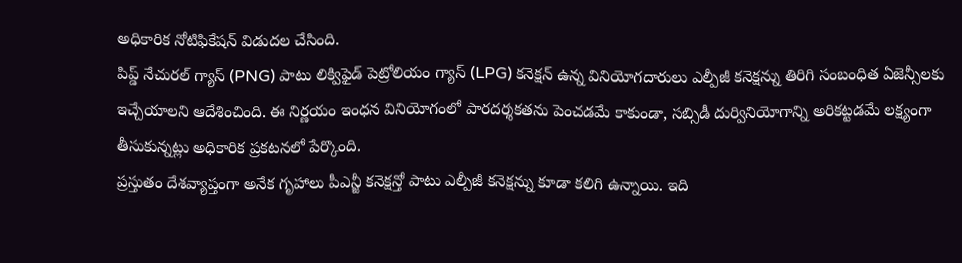అధికారిక నోటిఫికేషన్ విడుదల చేసింది.
పిప్డ్ నేచురల్ గ్యాస్ (PNG) పాటు లిక్విఫైడ్ పెట్రోలియం గ్యాస్ (LPG) కనెక్షన్ ఉన్న వినియోగదారులు ఎల్పీజీ కనెక్షన్ను తిరిగి సంబంధిత ఏజెన్సీలకు ఇచ్చేయాలని ఆదేశించింది. ఈ నిర్ణయం ఇంధన వినియోగంలో పారదర్శకతను పెంచడమే కాకుండా, సబ్సిడీ దుర్వినియోగాన్ని అరికట్టడమే లక్ష్యంగా తీసుకున్నట్లు అధికారిక ప్రకటనలో పేర్కొంది.
ప్రస్తుతం దేశవ్యాప్తంగా అనేక గృహాలు పీఎన్జీ కనెక్షన్తో పాటు ఎల్పీజీ కనెక్షన్ను కూడా కలిగి ఉన్నాయి. ఇది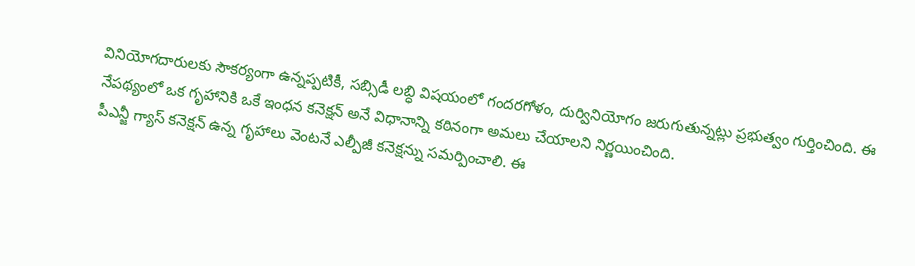వినియోగదారులకు సౌకర్యంగా ఉన్నప్పటికీ, సబ్సిడీ లబ్ధి విషయంలో గందరగోళం, దుర్వినియోగం జరుగుతున్నట్లు ప్రభుత్వం గుర్తించింది. ఈ నేపథ్యంలో ఒక గృహానికి ఒకే ఇంధన కనెక్షన్ అనే విధానాన్ని కఠినంగా అమలు చేయాలని నిర్ణయించింది.
పీఎన్జీ గ్యాస్ కనెక్షన్ ఉన్న గృహాలు వెంటనే ఎల్పీజీ కనెక్షన్ను సమర్పించాలి. ఈ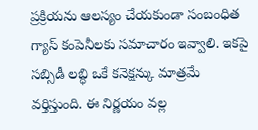ప్రక్రియను ఆలస్యం చేయకుండా సంబంధిత గ్యాస్ కంపెనీలకు సమాచారం ఇవ్వాలి. ఇకపై సబ్సిడీ లబ్ధి ఒకే కనెక్షన్కు మాత్రమే వర్తిస్తుంది. ఈ నిర్ణయం వల్ల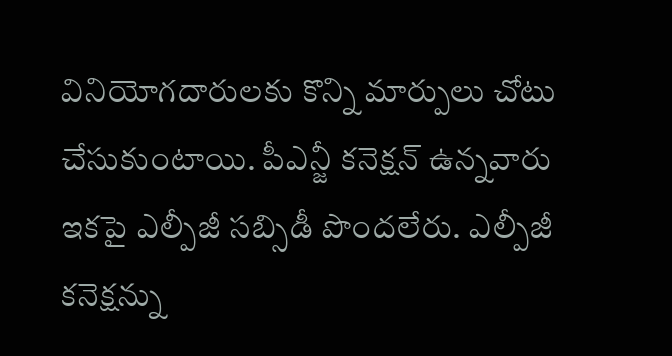వినియోగదారులకు కొన్ని మార్పులు చోటు చేసుకుంటాయి. పీఎన్జీ కనెక్షన్ ఉన్నవారు ఇకపై ఎల్పీజీ సబ్సిడీ పొందలేరు. ఎల్పీజీ కనెక్షన్ను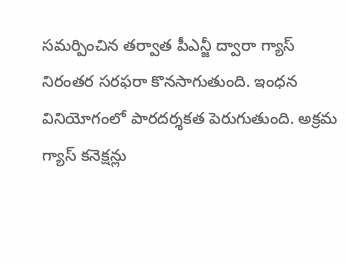సమర్పించిన తర్వాత పీఎన్జీ ద్వారా గ్యాస్ నిరంతర సరఫరా కొనసాగుతుంది. ఇంధన వినియోగంలో పారదర్శకత పెరుగుతుంది. అక్రమ గ్యాస్ కనెక్షన్లు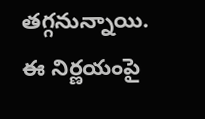తగ్గనున్నాయి.
ఈ నిర్ణయంపై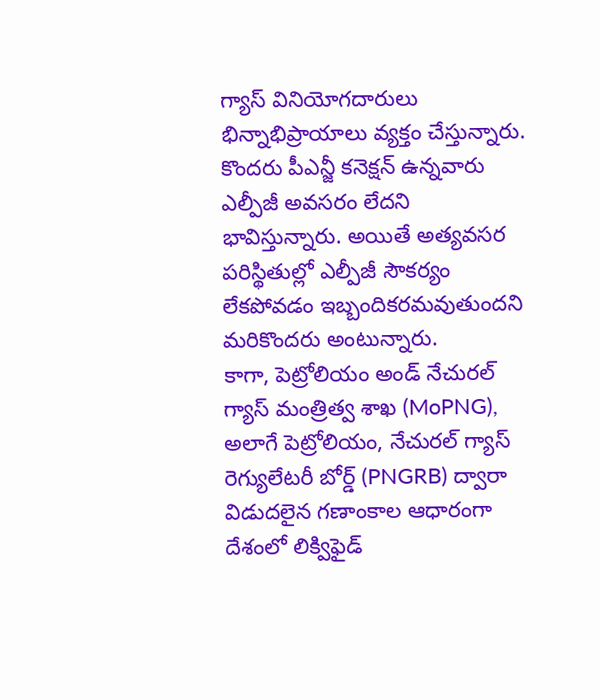గ్యాస్ వినియోగదారులు భిన్నాభిప్రాయాలు వ్యక్తం చేస్తున్నారు. కొందరు పీఎన్జీ కనెక్షన్ ఉన్నవారు ఎల్పీజీ అవసరం లేదని భావిస్తున్నారు. అయితే అత్యవసర పరిస్థితుల్లో ఎల్పీజీ సౌకర్యం లేకపోవడం ఇబ్బందికరమవుతుందని మరికొందరు అంటున్నారు.
కాగా, పెట్రోలియం అండ్ నేచురల్ గ్యాస్ మంత్రిత్వ శాఖ (MoPNG), అలాగే పెట్రోలియం, నేచురల్ గ్యాస్ రెగ్యులేటరీ బోర్డ్ (PNGRB) ద్వారా విడుదలైన గణాంకాల ఆధారంగా దేశంలో లిక్విఫైడ్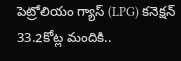పెట్రోలియం గ్యాస్ (LPG) కనెక్షన్ 33.2కోట్ల మందికి..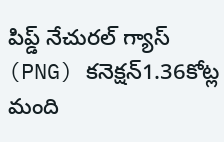పిప్డ్ నేచురల్ గ్యాస్ (PNG) కనెక్షన్1.36కోట్ల మంది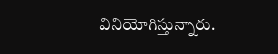వినియోగిస్తున్నారు.